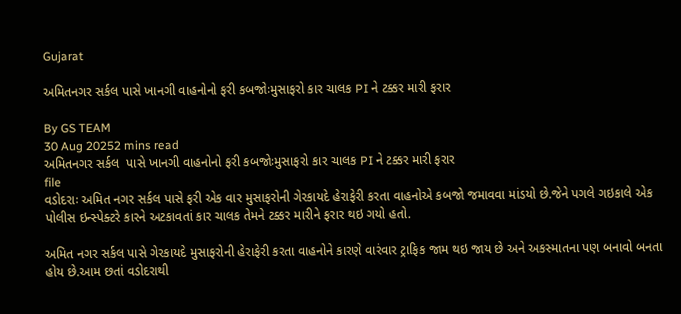Gujarat

અમિતનગર સર્કલ પાસે ખાનગી વાહનોનો ફરી કબજોઃમુસાફરો કાર ચાલક PI ને ટક્કર મારી ફરાર

By GS TEAM
30 Aug 20252 mins read
અમિતનગર સર્કલ  પાસે ખાનગી વાહનોનો ફરી કબજોઃમુસાફરો કાર ચાલક PI ને ટક્કર મારી ફરાર
file
વડોદરાઃ અમિત નગર સર્કલ પાસે ફરી એક વાર મુસાફરોની ગેરકાયદે હેરાફેરી કરતા વાહનોએ કબજો જમાવવા માંડયો છે.જેને પગલે ગઇકાલે એક પોલીસ ઇન્સ્પેક્ટરે કારને અટકાવતાં કાર ચાલક તેમને ટક્કર મારીને ફરાર થઇ ગયો હતો.

અમિત નગર સર્કલ પાસે ગેરકાયદે મુસાફરોની હેરાફેરી કરતા વાહનોને કારણે વારંવાર ટ્રાફિક જામ થઇ જાય છે અને અકસ્માતના પણ બનાવો બનતા હોય છે.આમ છતાં વડોદરાથી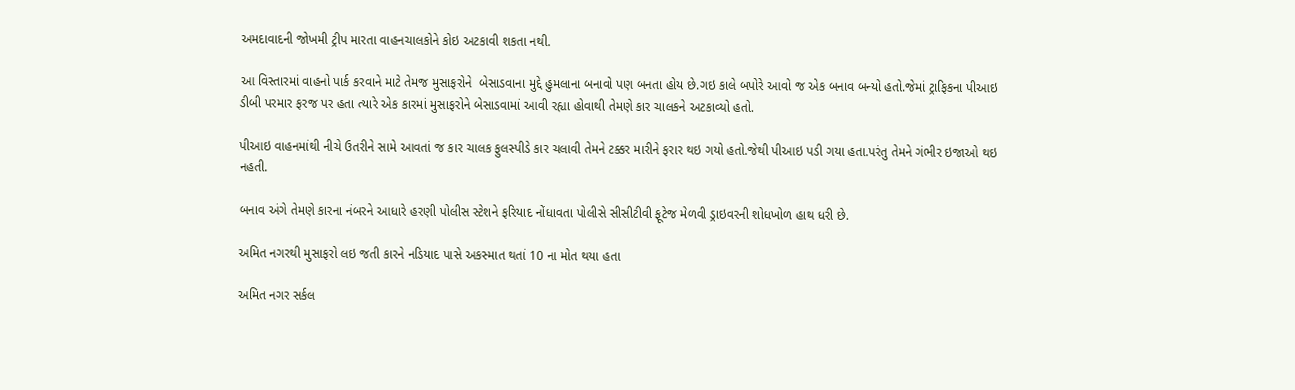અમદાવાદની જોખમી ટ્રીપ મારતા વાહનચાલકોને કોઇ અટકાવી શકતા નથી.

આ વિસ્તારમાં વાહનો પાર્ક કરવાને માટે તેમજ મુસાફરોને  બેસાડવાના મુદ્દે હુમલાના બનાવો પણ બનતા હોય છે.ગઇ કાલે બપોરે આવો જ એક બનાવ બન્યો હતો.જેમાં ટ્રાફિકના પીઆઇ ડીબી પરમાર ફરજ પર હતા ત્યારે એક કારમાં મુસાફરોને બેસાડવામાં આવી રહ્યા હોવાથી તેમણે કાર ચાલકને અટકાવ્યો હતો.

પીઆઇ વાહનમાંથી નીચે ઉતરીને સામે આવતાં જ કાર ચાલક ફુલસ્પીડે કાર ચલાવી તેમને ટક્કર મારીને ફરાર થઇ ગયો હતો.જેથી પીઆઇ પડી ગયા હતા.પરંતુ તેમને ગંભીર ઇજાઓ થઇ નહતી.

બનાવ અંગે તેમણે કારના નંબરને આધારે હરણી પોલીસ સ્ટેશને ફરિયાદ નોંધાવતા પોલીસે સીસીટીવી ફૂટેજ મેળવી ડ્રાઇવરની શોધખોળ હાથ ધરી છે.

અમિત નગરથી મુસાફરો લઇ જતી કારને નડિયાદ પાસે અકસ્માત થતાં 10 ના મોત થયા હતા

અમિત નગર સર્કલ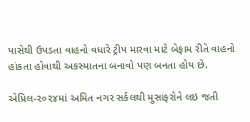પાસેથી ઉપડતા વાહનો વધારે ટ્રીપ મારવા માટે બેફામ રીતે વાહનો હાંકતા હોવાથી અકસ્માતના બનાવો પણ બનતા હોય છે.

એપ્રિલ-૨૦૨૪માં અમિત નગર સર્કલથી મુસાફરોને લઇ જતી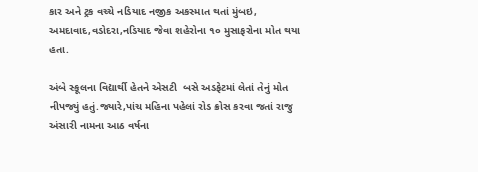કાર અને ટ્રક વચ્ચે નડિયાદ નજીક અકસ્માત થતાં મુંબઇ, અમદાવાદ,વડોદરા,નડિયાદ જેવા શહેરોના ૧૦ મુસાફરોના મોત થયા હતા.

અંબે સ્કૂલના વિદ્યાર્થી હેતને એસટી  બસે અડફેટમાં લેતાં તેનું મોત નીપજ્યું હતું.જ્યારે,પાંચ મહિના પહેલાં રોડ ક્રોસ કરવા જતાં રાજુ અંસારી નામના આઠ વર્ષના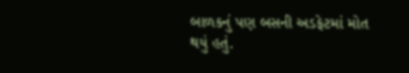બાળકનું પણ બસની અડફેટમાં મોત થયું હતું.